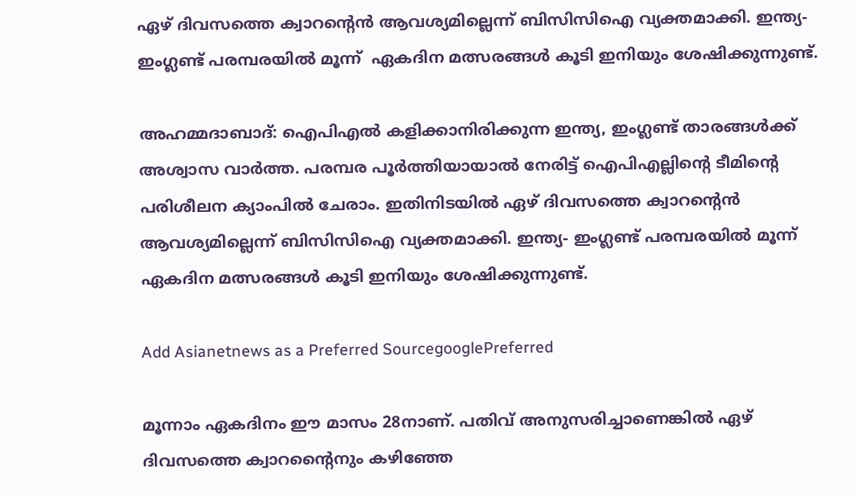ഏഴ് ദിവസത്തെ ക്വാറന്റെന്‍ ആവശ്യമില്ലെന്ന് ബിസിസിഐ വ്യക്തമാക്കി. ഇന്ത്യ- ഇംഗ്ലണ്ട് പരമ്പരയില്‍ മൂന്ന്  ഏകദിന മത്സരങ്ങള്‍ കൂടി ഇനിയും ശേഷിക്കുന്നുണ്ട്.

അഹമ്മദാബാദ്: ഐപിഎല്‍ കളിക്കാനിരിക്കുന്ന ഇന്ത്യ, ഇംഗ്ലണ്ട് താരങ്ങള്‍ക്ക് അശ്വാസ വാര്‍ത്ത. പരമ്പര പൂര്‍ത്തിയായാല്‍ നേരിട്ട് ഐപിഎല്ലിന്റെ ടീമിന്റെ പരിശീലന ക്യാംപില്‍ ചേരാം. ഇതിനിടയില്‍ ഏഴ് ദിവസത്തെ ക്വാറന്റെന്‍ ആവശ്യമില്ലെന്ന് ബിസിസിഐ വ്യക്തമാക്കി. ഇന്ത്യ- ഇംഗ്ലണ്ട് പരമ്പരയില്‍ മൂന്ന് ഏകദിന മത്സരങ്ങള്‍ കൂടി ഇനിയും ശേഷിക്കുന്നുണ്ട്.

Add Asianetnews as a Preferred SourcegooglePreferred

മൂന്നാം ഏകദിനം ഈ മാസം 28നാണ്. പതിവ് അനുസരിച്ചാണെങ്കില്‍ ഏഴ് ദിവസത്തെ ക്വാറന്റൈനും കഴിഞ്ഞേ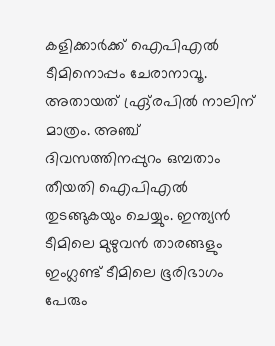കളിക്കാര്‍ക്ക് ഐപിഎല്‍ ടീമിനൊപ്പം ചേരാനാവൂ. അതായത് ഏ്ര്രപില്‍ നാലിന് മാത്രം. അഞ്ച് ദിവസത്തിനപ്പുറം ഒമ്പതാം തീയതി ഐപിഎല്‍ തുടങ്ങുകയും ചെയ്യും. ഇന്ത്യന്‍ ടീമിലെ മുഴുവന്‍ താരങ്ങളും ഇംഗ്ലണ്ട് ടീമിലെ ഭൂരിഭാഗം പേരും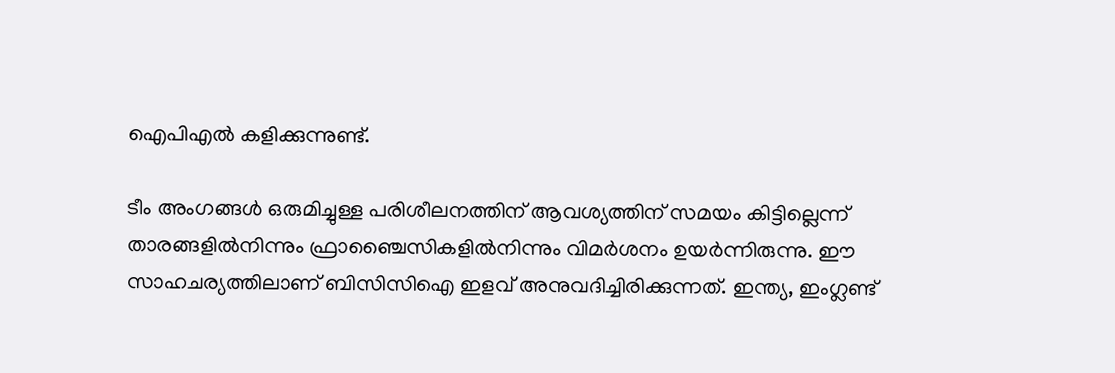ഐപിഎല്‍ കളിക്കുന്നുണ്ട്.

ടീം അംഗങ്ങള്‍ ഒരുമിച്ചുള്ള പരിശീലനത്തിന് ആവശ്യത്തിന് സമയം കിട്ടില്ലെന്ന് താരങ്ങളില്‍നിന്നും ഫ്രാഞ്ചൈസികളില്‍നിന്നും വിമര്‍ശനം ഉയര്‍ന്നിരുന്നു. ഈ സാഹചര്യത്തിലാണ് ബിസിസിഐ ഇളവ് അനുവദിച്ചിരിക്കുന്നത്. ഇന്ത്യ, ഇംഗ്ലണ്ട്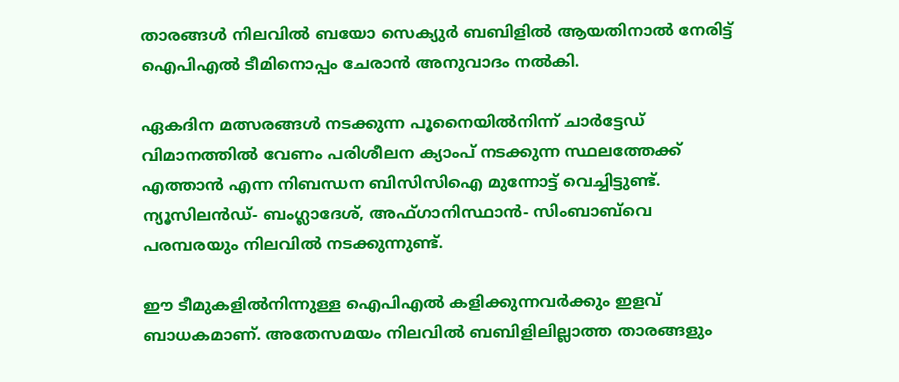താരങ്ങള്‍ നിലവില്‍ ബയോ സെക്യുര്‍ ബബിളില്‍ ആയതിനാല്‍ നേരിട്ട് ഐപിഎല്‍ ടീമിനൊപ്പം ചേരാന്‍ അനുവാദം നല്‍കി.

ഏകദിന മത്സരങ്ങള്‍ നടക്കുന്ന പൂനൈയില്‍നിന്ന് ചാര്‍ട്ടേഡ് വിമാനത്തില്‍ വേണം പരിശീലന ക്യാംപ് നടക്കുന്ന സ്ഥലത്തേക്ക് എത്താന്‍ എന്ന നിബന്ധന ബിസിസിഐ മുന്നോട്ട് വെച്ചിട്ടുണ്ട്. ന്യൂസിലന്‍ഡ്- ബംഗ്ലാദേശ്, അഫ്ഗാനിസ്ഥാന്‍- സിംബാബ്‌വെ പരമ്പരയും നിലവില്‍ നടക്കുന്നുണ്ട്.

ഈ ടീമുകളില്‍നിന്നുള്ള ഐപിഎല്‍ കളിക്കുന്നവര്‍ക്കും ഇളവ് ബാധകമാണ്. അതേസമയം നിലവില്‍ ബബിളിലില്ലാത്ത താരങ്ങളും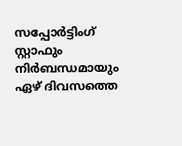സപ്പോര്‍ട്ടിംഗ് സ്റ്റാഫും നിര്‍ബന്ധമായും ഏഴ് ദിവസത്തെ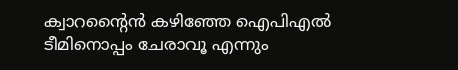ക്വാറന്റൈന്‍ കഴിഞ്ഞേ ഐപിഎല്‍ ടീമിനൊപ്പം ചേരാവൂ എന്നും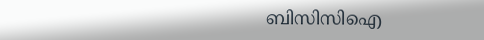ബിസിസിഐ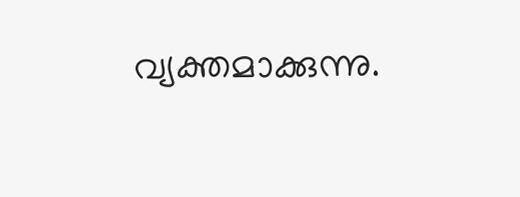വ്യക്തമാക്കുന്നു.